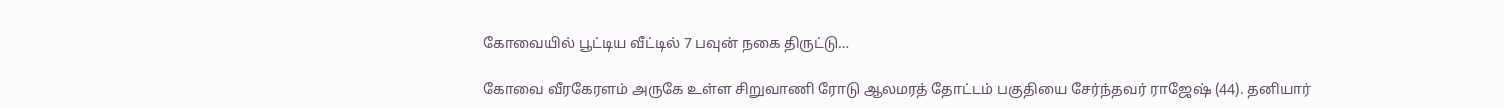கோவையில் பூட்டிய வீட்டில் 7 பவுன் நகை திருட்டு…

கோவை வீரகேரளம் அருகே உள்ள சிறுவாணி ரோடு ஆலமரத் தோட்டம் பகுதியை சேர்ந்தவர் ராஜேஷ் (44). தனியார்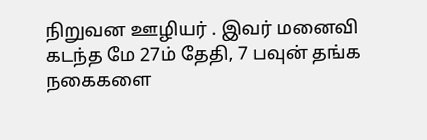நிறுவன ஊழியர் . இவர் மனைவி கடந்த மே 27ம் தேதி, 7 பவுன் தங்க நகைகளை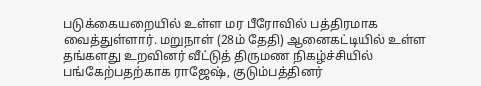படுக்கையறையில் உள்ள மர பீரோவில் பத்திரமாக வைத்துள்ளார். மறுநாள் (28ம் தேதி) ஆனைகட்டியில் உள்ள தங்களது உறவினர் வீட்டுத் திருமண நிகழ்ச்சியில் பங்கேற்பதற்காக ராஜேஷ், குடும்பத்தினர்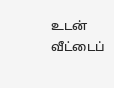உடன் வீட்டைப்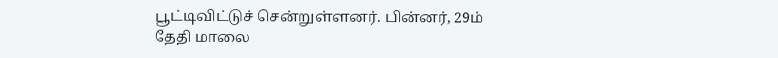பூட்டிவிட்டுச் சென்றுள்ளனர். பின்னர், 29ம் தேதி மாலை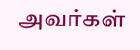அவர்கள்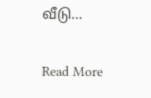வீடு…

Read More